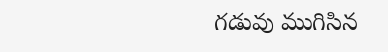గడువు ముగిసిన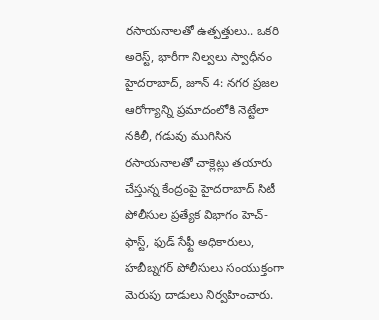రసాయనాలతో ఉత్పత్తులు.. ఒకరి అరెస్ట్, భారీగా నిల్వలు స్వాధీనం
హైదరాబాద్, జూన్ 4: నగర ప్రజల ఆరోగ్యాన్ని ప్రమాదంలోకి నెట్టేలా నకిలీ, గడువు ముగిసిన రసాయనాలతో చాక్లెట్లు తయారు చేస్తున్న కేంద్రంపై హైదరాబాద్ సిటీ పోలీసుల ప్రత్యేక విభాగం హెచ్-ఫాస్ట్, ఫుడ్ సేఫ్టీ అధికారులు, హబీబ్నగర్ పోలీసులు సంయుక్తంగా మెరుపు దాడులు నిర్వహించారు.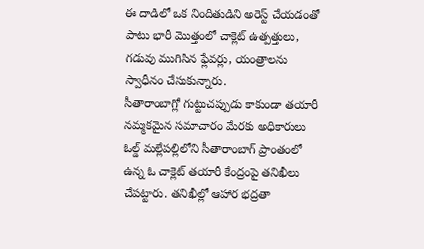ఈ దాడిలో ఒక నిందితుడిని అరెస్ట్ చేయడంతో పాటు భారీ మొత్తంలో చాక్లెట్ ఉత్పత్తులు, గడువు ముగిసిన ఫ్లేవర్లు, యంత్రాలను స్వాధీనం చేసుకున్నారు.
సీతారాంబాగ్లో గుట్టుచప్పుడు కాకుండా తయారీ
నమ్మకమైన సమాచారం మేరకు అధికారులు ఓల్డ్ మల్లేపల్లిలోని సీతారాంబాగ్ ప్రాంతంలో ఉన్న ఓ చాక్లెట్ తయారీ కేంద్రంపై తనిఖీలు చేపట్టారు. తనిఖీల్లో ఆహార భద్రతా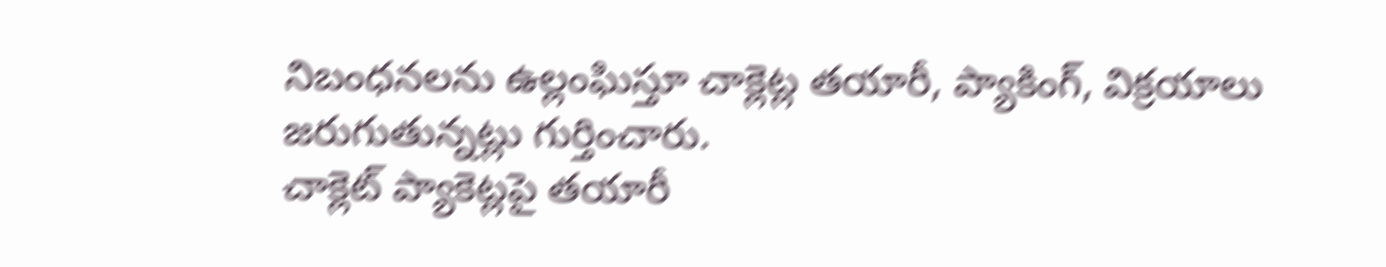నిబంధనలను ఉల్లంఘిస్తూ చాక్లెట్ల తయారీ, ప్యాకింగ్, విక్రయాలు జరుగుతున్నట్లు గుర్తించారు.
చాక్లెట్ ప్యాకెట్లపై తయారీ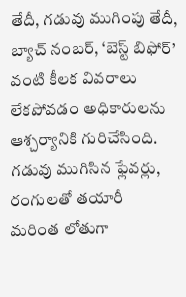తేదీ, గడువు ముగింపు తేదీ, బ్యాచ్ నంబర్, ‘బెస్ట్ బిఫోర్’ వంటి కీలక వివరాలు లేకపోవడం అధికారులను ఆశ్చర్యానికి గురిచేసింది.
గడువు ముగిసిన ఫ్లేవర్లు, రంగులతో తయారీ
మరింత లోతుగా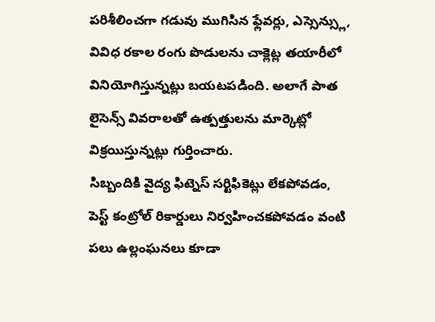పరిశీలించగా గడువు ముగిసిన ఫ్లేవర్లు, ఎస్సెన్స్లు, వివిధ రకాల రంగు పొడులను చాక్లెట్ల తయారీలో వినియోగిస్తున్నట్లు బయటపడింది. అలాగే పాత లైసెన్స్ వివరాలతో ఉత్పత్తులను మార్కెట్లో విక్రయిస్తున్నట్లు గుర్తించారు.
సిబ్బందికి వైద్య ఫిట్నెస్ సర్టిఫికెట్లు లేకపోవడం, పెస్ట్ కంట్రోల్ రికార్డులు నిర్వహించకపోవడం వంటి పలు ఉల్లంఘనలు కూడా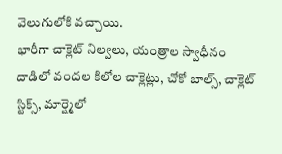వెలుగులోకి వచ్చాయి.
భారీగా చాక్లెట్ నిల్వలు, యంత్రాల స్వాధీనం
దాడిలో వందల కిలోల చాక్లెట్లు, చోకో బాల్స్, చాక్లెట్ స్టిక్స్, మార్ష్మెలో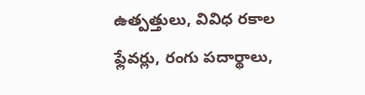ఉత్పత్తులు, వివిధ రకాల ఫ్లేవర్లు, రంగు పదార్థాలు,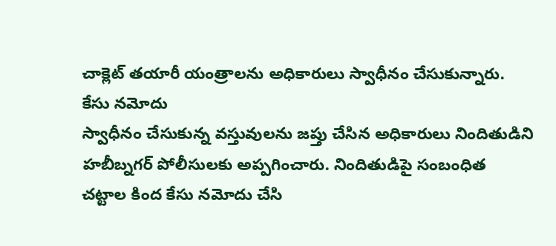చాక్లెట్ తయారీ యంత్రాలను అధికారులు స్వాధీనం చేసుకున్నారు.
కేసు నమోదు
స్వాధీనం చేసుకున్న వస్తువులను జప్తు చేసిన అధికారులు నిందితుడిని హబీబ్నగర్ పోలీసులకు అప్పగించారు. నిందితుడిపై సంబంధిత చట్టాల కింద కేసు నమోదు చేసి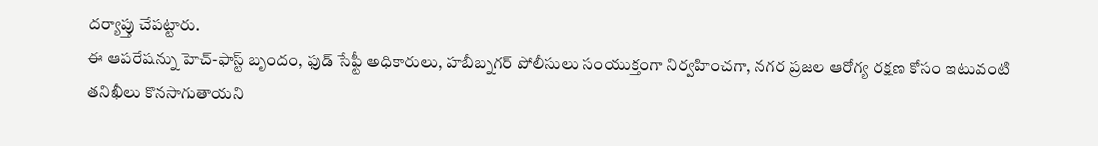దర్యాప్తు చేపట్టారు.
ఈ ఆపరేషన్ను హెచ్-ఫాస్ట్ బృందం, ఫుడ్ సేఫ్టీ అధికారులు, హబీబ్నగర్ పోలీసులు సంయుక్తంగా నిర్వహించగా, నగర ప్రజల ఆరోగ్య రక్షణ కోసం ఇటువంటి తనిఖీలు కొనసాగుతాయని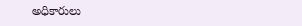అధికారులు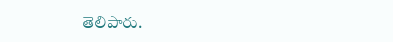తెలిపారు.